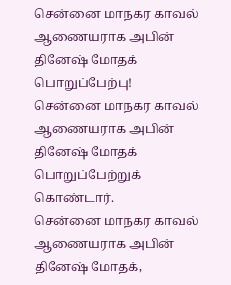சென்னை மாநகர காவல் ஆணையராக அபின் தினேஷ் மோதக் பொறுப்பேற்பு!
சென்னை மாநகர காவல் ஆணையராக அபின் தினேஷ் மோதக் பொறுப்பேற்றுக் கொண்டார்.
சென்னை மாநகர காவல் ஆணையராக அபின் தினேஷ் மோதக்,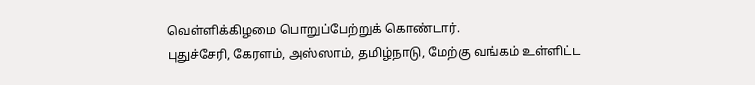வெள்ளிக்கிழமை பொறுப்பேற்றுக் கொண்டார்.
புதுச்சேரி, கேரளம், அஸ்ஸாம், தமிழ்நாடு, மேற்கு வங்கம் உள்ளிட்ட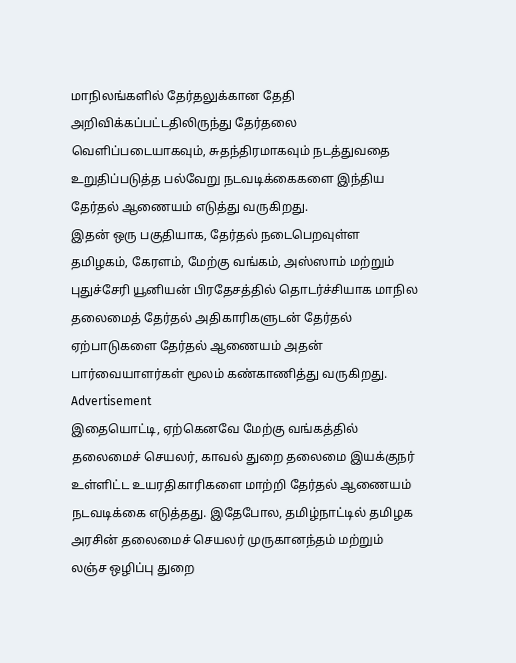மாநிலங்களில் தேர்தலுக்கான தேதி அறிவிக்கப்பட்டதிலிருந்து தேர்தலை வெளிப்படையாகவும், சுதந்திரமாகவும் நடத்துவதை உறுதிப்படுத்த பல்வேறு நடவடிக்கைகளை இந்திய தேர்தல் ஆணையம் எடுத்து வருகிறது.
இதன் ஒரு பகுதியாக, தேர்தல் நடைபெறவுள்ள தமிழகம், கேரளம், மேற்கு வங்கம், அஸ்ஸாம் மற்றும் புதுச்சேரி யூனியன் பிரதேசத்தில் தொடர்ச்சியாக மாநில தலைமைத் தேர்தல் அதிகாரிகளுடன் தேர்தல் ஏற்பாடுகளை தேர்தல் ஆணையம் அதன் பார்வையாளர்கள் மூலம் கண்காணித்து வருகிறது.
Advertisement
இதையொட்டி, ஏற்கெனவே மேற்கு வங்கத்தில் தலைமைச் செயலர், காவல் துறை தலைமை இயக்குநர் உள்ளிட்ட உயரதிகாரிகளை மாற்றி தேர்தல் ஆணையம் நடவடிக்கை எடுத்தது. இதேபோல, தமிழ்நாட்டில் தமிழக அரசின் தலைமைச் செயலர் முருகானந்தம் மற்றும் லஞ்ச ஒழிப்பு துறை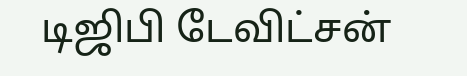டிஜிபி டேவிட்சன்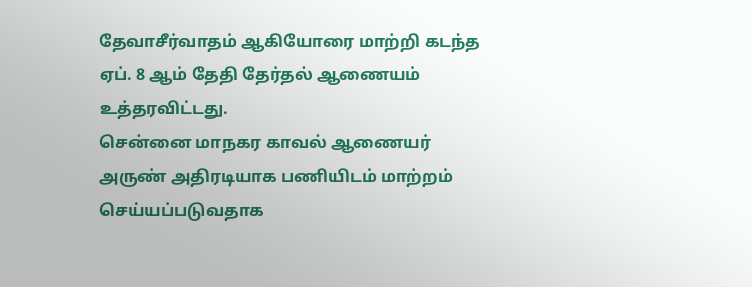தேவாசீர்வாதம் ஆகியோரை மாற்றி கடந்த ஏப். 8 ஆம் தேதி தேர்தல் ஆணையம் உத்தரவிட்டது.
சென்னை மாநகர காவல் ஆணையர் அருண் அதிரடியாக பணியிடம் மாற்றம் செய்யப்படுவதாக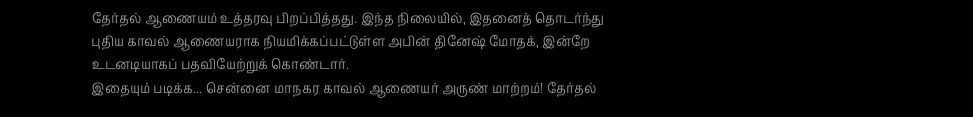தேர்தல் ஆணையம் உத்தரவு பிறப்பித்தது. இந்த நிலையில், இதனைத் தொடர்ந்து புதிய காவல் ஆணையராக நியமிக்கப்பட்டுள்ள அபின் தினேஷ் மோதக், இன்றே உடனடியாகப் பதவியேற்றுக் கொண்டார்.
இதையும் படிக்க... சென்னை மாநகர காவல் ஆணையர் அருண் மாற்றம்! தேர்தல்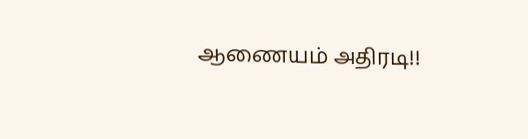ஆணையம் அதிரடி!!